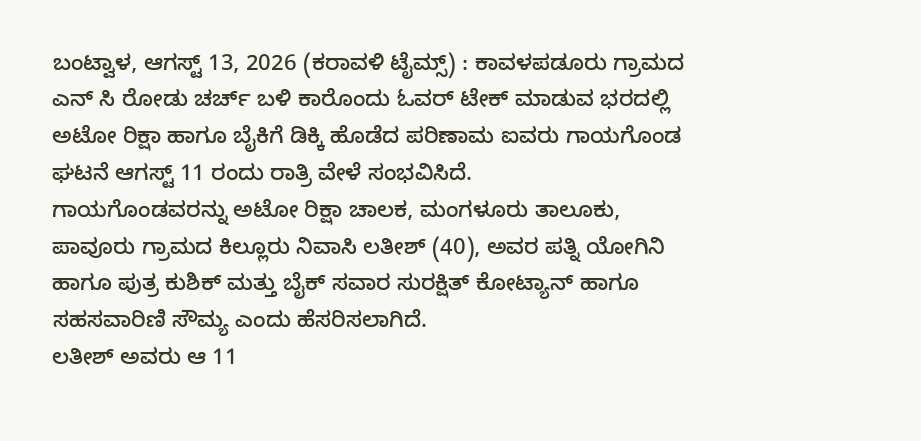ಬಂಟ್ವಾಳ, ಆಗಸ್ಟ್ 13, 2026 (ಕರಾವಳಿ ಟೈಮ್ಸ್) : ಕಾವಳಪಡೂರು ಗ್ರಾಮದ ಎನ್ ಸಿ ರೋಡು ಚರ್ಚ್ ಬಳಿ ಕಾರೊಂದು ಓವರ್ ಟೇಕ್ ಮಾಡುವ ಭರದಲ್ಲಿ ಅಟೋ ರಿಕ್ಷಾ ಹಾಗೂ ಬೈಕಿಗೆ ಡಿಕ್ಕಿ ಹೊಡೆದ ಪರಿಣಾಮ ಐವರು ಗಾಯಗೊಂಡ ಘಟನೆ ಆಗಸ್ಟ್ 11 ರಂದು ರಾತ್ರಿ ವೇಳೆ ಸಂಭವಿಸಿದೆ.
ಗಾಯಗೊಂಡವರನ್ನು ಅಟೋ ರಿಕ್ಷಾ ಚಾಲಕ, ಮಂಗಳೂರು ತಾಲೂಕು, ಪಾವೂರು ಗ್ರಾಮದ ಕಿಲ್ಲೂರು ನಿವಾಸಿ ಲತೀಶ್ (40), ಅವರ ಪತ್ನಿ ಯೋಗಿನಿ ಹಾಗೂ ಪುತ್ರ ಕುಶಿಕ್ ಮತ್ತು ಬೈಕ್ ಸವಾರ ಸುರಕ್ಷಿತ್ ಕೋಟ್ಯಾನ್ ಹಾಗೂ ಸಹಸವಾರಿಣಿ ಸೌಮ್ಯ ಎಂದು ಹೆಸರಿಸಲಾಗಿದೆ.
ಲತೀಶ್ ಅವರು ಆ 11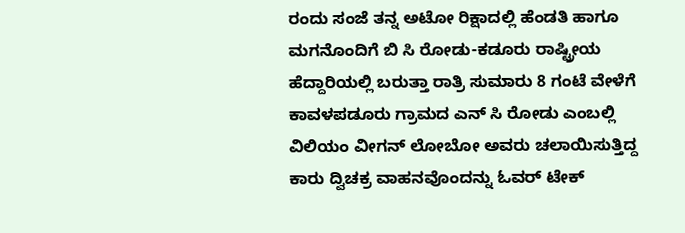ರಂದು ಸಂಜೆ ತನ್ನ ಅಟೋ ರಿಕ್ಷಾದಲ್ಲಿ ಹೆಂಡತಿ ಹಾಗೂ ಮಗನೊಂದಿಗೆ ಬಿ ಸಿ ರೋಡು-ಕಡೂರು ರಾಷ್ಟ್ರೀಯ ಹೆದ್ದಾರಿಯಲ್ಲಿ ಬರುತ್ತಾ ರಾತ್ರಿ ಸುಮಾರು 8 ಗಂಟೆ ವೇಳೆಗೆ ಕಾವಳಪಡೂರು ಗ್ರಾಮದ ಎನ್ ಸಿ ರೋಡು ಎಂಬಲ್ಲಿ ವಿಲಿಯಂ ವೀಗನ್ ಲೋಬೋ ಅವರು ಚಲಾಯಿಸುತ್ತಿದ್ದ ಕಾರು ದ್ವಿಚಕ್ರ ವಾಹನವೊಂದನ್ನು ಓವರ್ ಟೇಕ್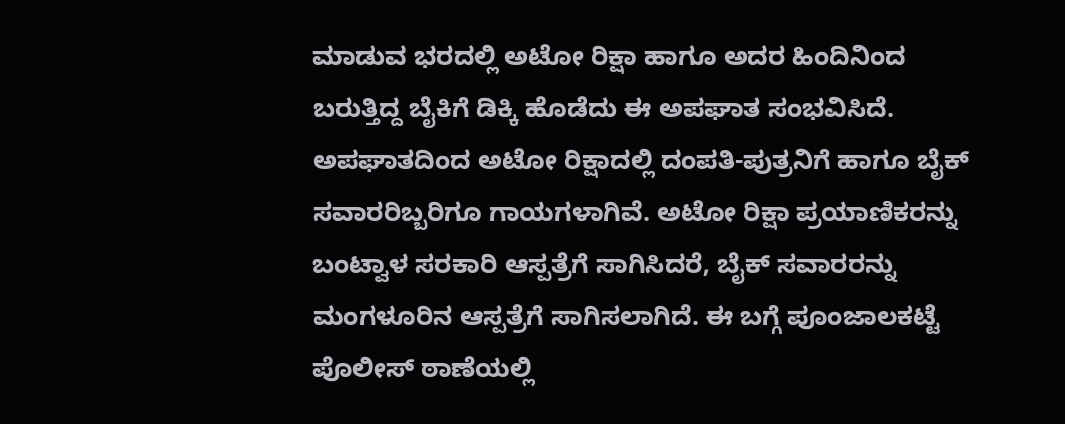ಮಾಡುವ ಭರದಲ್ಲಿ ಅಟೋ ರಿಕ್ಷಾ ಹಾಗೂ ಅದರ ಹಿಂದಿನಿಂದ ಬರುತ್ತಿದ್ದ ಬೈಕಿಗೆ ಡಿಕ್ಕಿ ಹೊಡೆದು ಈ ಅಪಘಾತ ಸಂಭವಿಸಿದೆ.
ಅಪಘಾತದಿಂದ ಅಟೋ ರಿಕ್ಷಾದಲ್ಲಿ ದಂಪತಿ-ಪುತ್ರನಿಗೆ ಹಾಗೂ ಬೈಕ್ ಸವಾರರಿಬ್ಬರಿಗೂ ಗಾಯಗಳಾಗಿವೆ. ಅಟೋ ರಿಕ್ಷಾ ಪ್ರಯಾಣಿಕರನ್ನು ಬಂಟ್ವಾಳ ಸರಕಾರಿ ಆಸ್ಪತ್ರೆಗೆ ಸಾಗಿಸಿದರೆ, ಬೈಕ್ ಸವಾರರನ್ನು ಮಂಗಳೂರಿನ ಆಸ್ಪತ್ರೆಗೆ ಸಾಗಿಸಲಾಗಿದೆ. ಈ ಬಗ್ಗೆ ಪೂಂಜಾಲಕಟ್ಟೆ ಪೊಲೀಸ್ ಠಾಣೆಯಲ್ಲಿ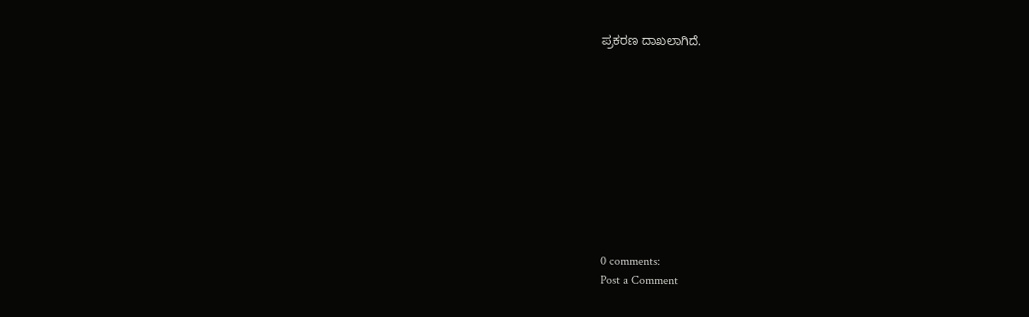ಪ್ರಕರಣ ದಾಖಲಾಗಿದೆ.











0 comments:
Post a Comment